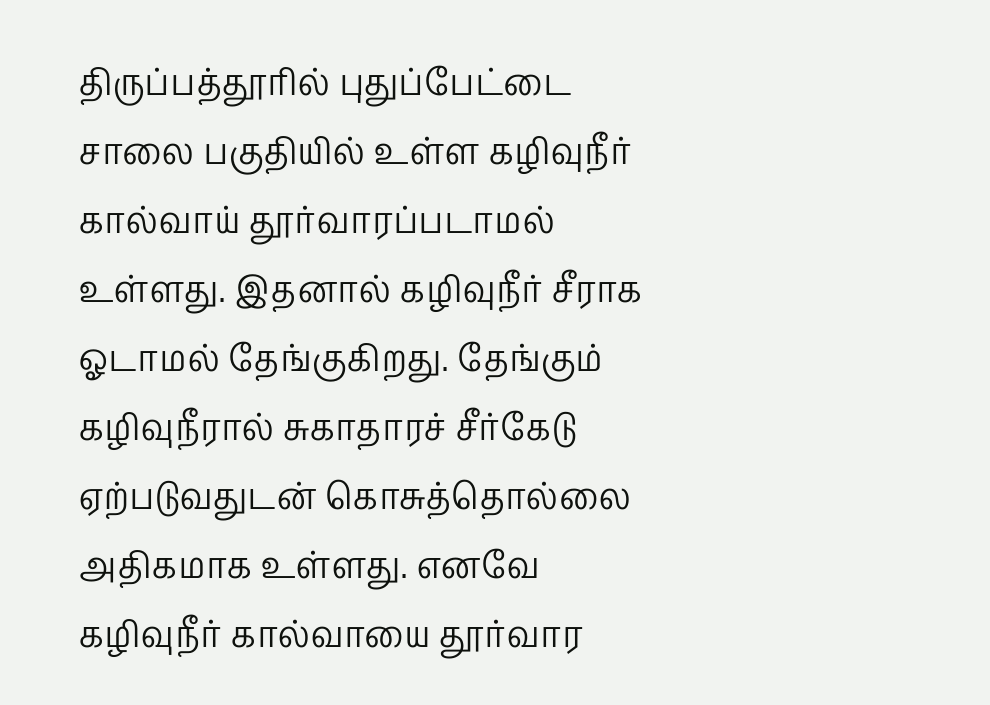திருப்பத்தூரில் புதுப்பேட்டை சாலை பகுதியில் உள்ள கழிவுநீர் கால்வாய் தூர்வாரப்படாமல் உள்ளது. இதனால் கழிவுநீர் சீராக ஓடாமல் தேங்குகிறது. தேங்கும் கழிவுநீரால் சுகாதாரச் சீர்கேடு ஏற்படுவதுடன் கொசுத்தொல்லை அதிகமாக உள்ளது. எனவே கழிவுநீர் கால்வாயை தூர்வார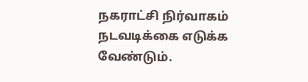நகராட்சி நிர்வாகம் நடவடிக்கை எடுக்க வேண்டும்.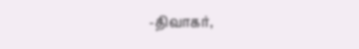-திவாகர்,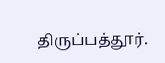திருப்பத்தூர்.